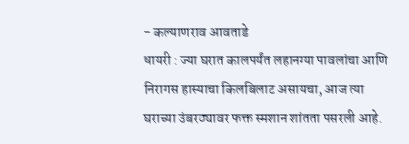- कल्याणराव आवताडे
धायरी : ज्या घरात कालपर्यंत लहानग्या पावलांचा आणि निरागस हास्याचा किलबिलाट असायचा, आज त्या घराच्या उंबरठ्यावर फक्त स्मशान शांतता पसरली आहे.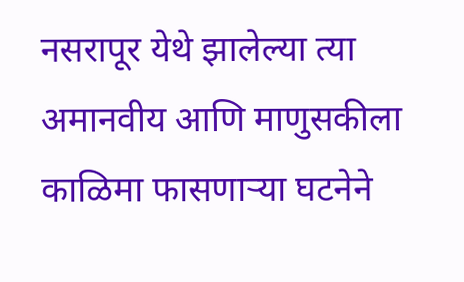नसरापूर येथे झालेल्या त्या अमानवीय आणि माणुसकीला काळिमा फासणाऱ्या घटनेने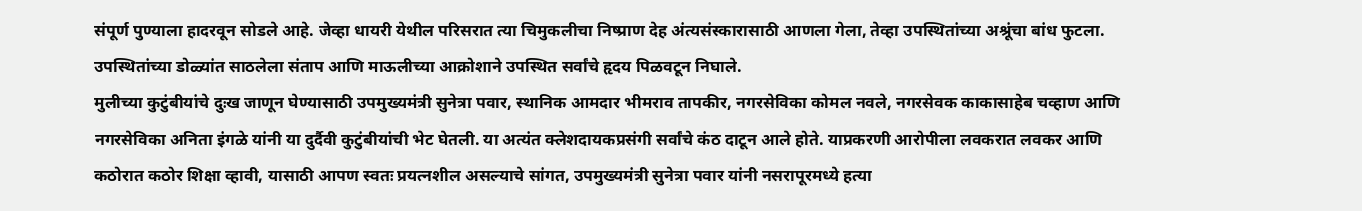संपूर्ण पुण्याला हादरवून सोडले आहे. जेव्हा धायरी येथील परिसरात त्या चिमुकलीचा निष्प्राण देह अंत्यसंस्कारासाठी आणला गेला, तेव्हा उपस्थितांच्या अश्रूंचा बांध फुटला. उपस्थितांच्या डोळ्यांत साठलेला संताप आणि माऊलीच्या आक्रोशाने उपस्थित सर्वांचे हृदय पिळवटून निघाले.
मुलीच्या कुटुंबीयांचे दुःख जाणून घेण्यासाठी उपमुख्यमंत्री सुनेत्रा पवार, स्थानिक आमदार भीमराव तापकीर, नगरसेविका कोमल नवले, नगरसेवक काकासाहेब चव्हाण आणि नगरसेविका अनिता इंगळे यांनी या दुर्दैवी कुटुंबीयांची भेट घेतली. या अत्यंत क्लेशदायकप्रसंगी सर्वांचे कंठ दाटून आले होते. याप्रकरणी आरोपीला लवकरात लवकर आणि कठोरात कठोर शिक्षा व्हावी, यासाठी आपण स्वतः प्रयत्नशील असल्याचे सांगत, उपमुख्यमंत्री सुनेत्रा पवार यांनी नसरापूरमध्ये हत्या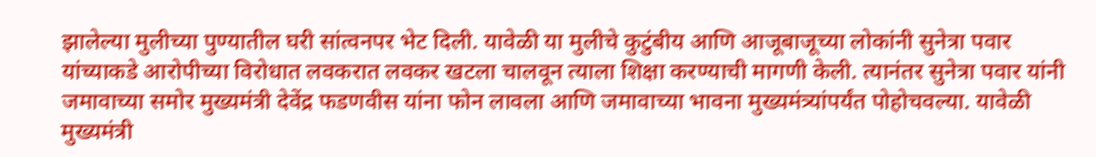झालेल्या मुलीच्या पुण्यातील घरी सांत्वनपर भेट दिली. यावेळी या मुलीचे कुटुंबीय आणि आजूबाजूच्या लोकांनी सुनेत्रा पवार यांच्याकडे आरोपीच्या विरोधात लवकरात लवकर खटला चालवून त्याला शिक्षा करण्याची मागणी केली. त्यानंतर सुनेत्रा पवार यांनी जमावाच्या समोर मुख्यमंत्री देवेंद्र फडणवीस यांना फोन लावला आणि जमावाच्या भावना मुख्यमंत्र्यांपर्यंत पोहोचवल्या. यावेळी मुख्यमंत्री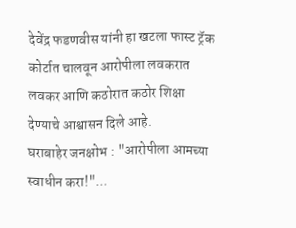देवेंद्र फडणवीस यांनी हा खटला फास्ट ट्रॅक कोर्टात चालवून आरोपीला लवकरात लवकर आणि कठोरात कठोर शिक्षा देण्याचे आश्वासन दिले आहे.
घराबाहेर जनक्षोभ : "आरोपीला आमच्या स्वाधीन करा!"...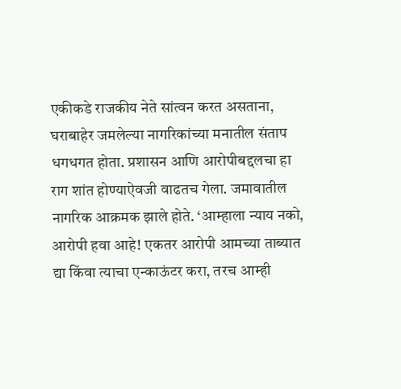एकीकडे राजकीय नेते सांत्वन करत असताना, घराबाहेर जमलेल्या नागरिकांच्या मनातील संताप धगधगत होता. प्रशासन आणि आरोपीबद्दलचा हा राग शांत होण्याऐवजी वाढतच गेला. जमावातील नागरिक आक्रमक झाले होते. ‘आम्हाला न्याय नको, आरोपी हवा आहे! एकतर आरोपी आमच्या ताब्यात द्या किंवा त्याचा एन्काऊंटर करा, तरच आम्ही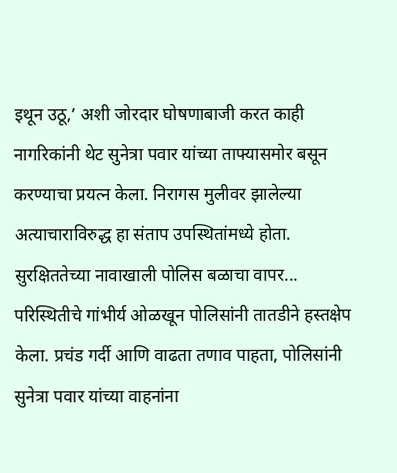इथून उठू,’ अशी जोरदार घोषणाबाजी करत काही नागरिकांनी थेट सुनेत्रा पवार यांच्या ताफ्यासमोर बसून करण्याचा प्रयत्न केला. निरागस मुलीवर झालेल्या अत्याचाराविरुद्ध हा संताप उपस्थितांमध्ये होता.
सुरक्षिततेच्या नावाखाली पोलिस बळाचा वापर...
परिस्थितीचे गांभीर्य ओळखून पोलिसांनी तातडीने हस्तक्षेप केला. प्रचंड गर्दी आणि वाढता तणाव पाहता, पोलिसांनी सुनेत्रा पवार यांच्या वाहनांना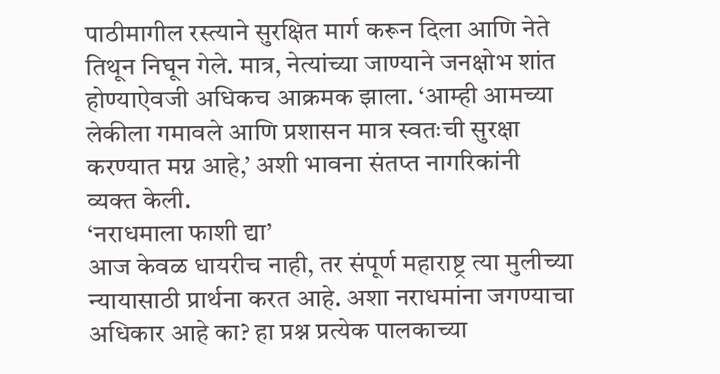पाठीमागील रस्त्याने सुरक्षित मार्ग करून दिला आणि नेते तिथून निघून गेले. मात्र, नेत्यांच्या जाण्याने जनक्षोभ शांत होण्याऐवजी अधिकच आक्रमक झाला. ‘आम्ही आमच्या लेकीला गमावले आणि प्रशासन मात्र स्वतःची सुरक्षा करण्यात मग्न आहे,’ अशी भावना संतप्त नागरिकांनी व्यक्त केली.
‘नराधमाला फाशी द्या’
आज केवळ धायरीच नाही, तर संपूर्ण महाराष्ट्र त्या मुलीच्या न्यायासाठी प्रार्थना करत आहे. अशा नराधमांना जगण्याचा अधिकार आहे का? हा प्रश्न प्रत्येक पालकाच्या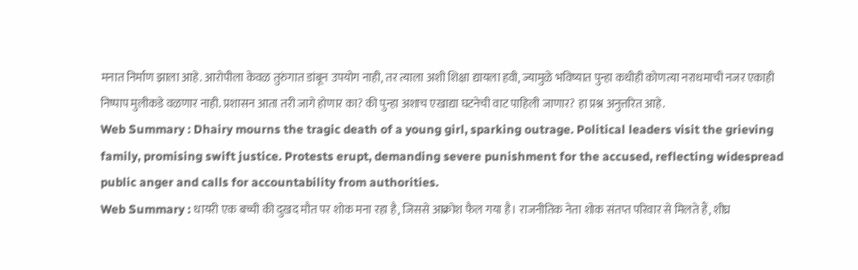मनात निर्माण झाला आहे. आरोपीला केवळ तुरुंगात डांबून उपयोग नाही, तर त्याला अशी शिक्षा द्यायला हवी, ज्यामुळे भविष्यात पुन्हा कधीही कोणत्या नराधमाची नजर एकाही निष्पाप मुलीकडे वळणार नाही. प्रशासन आता तरी जागे होणार का? की पुन्हा अशाच एखाद्या घटनेची वाट पाहिली जाणार? हा प्रश्न अनुत्तरित आहे.
Web Summary : Dhairy mourns the tragic death of a young girl, sparking outrage. Political leaders visit the grieving family, promising swift justice. Protests erupt, demanding severe punishment for the accused, reflecting widespread public anger and calls for accountability from authorities.
Web Summary : धायरी एक बच्ची की दुखद मौत पर शोक मना रहा है, जिससे आक्रोश फैल गया है। राजनीतिक नेता शोक संतप्त परिवार से मिलते हैं, शीघ्र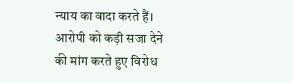न्याय का वादा करते हैं। आरोपी को कड़ी सजा देने की मांग करते हुए विरोध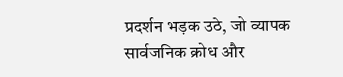प्रदर्शन भड़क उठे, जो व्यापक सार्वजनिक क्रोध और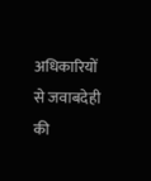अधिकारियों से जवाबदेही की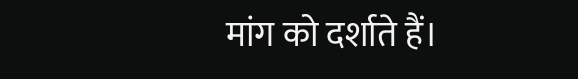मांग को दर्शाते हैं।